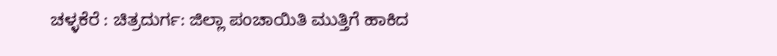ಚಳ್ಳಕೆರೆ : ಚಿತ್ರದುರ್ಗ: ಜಿಲ್ಲಾ ಪಂಚಾಯಿತಿ ಮುತ್ತಿಗೆ ಹಾಕಿದ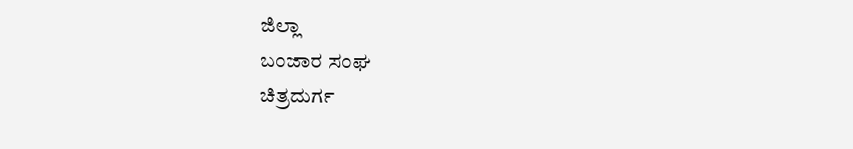ಜಿಲ್ಲಾ
ಬಂಜಾರ ಸಂಘ
ಚಿತ್ರದುರ್ಗ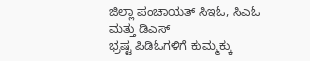ಜಿಲ್ಲಾ ಪಂಚಾಯತ್‌ ಸಿಇಓ, ಸಿಎಓ ಮತ್ತು ಡಿಎಸ್
ಭ್ರಷ್ಟ ಪಿಡಿಓಗಳಿಗೆ ಕುಮ್ಮಕ್ಕು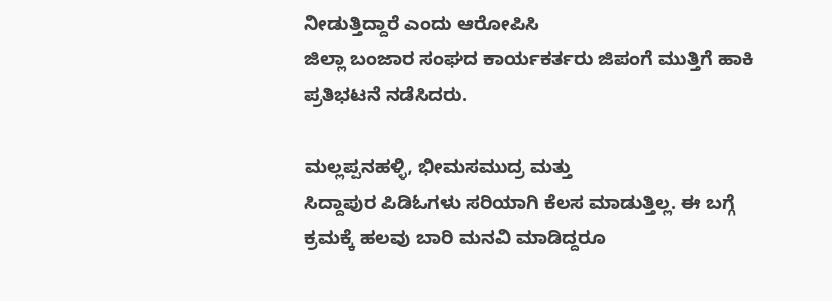ನೀಡುತ್ತಿದ್ದಾರೆ ಎಂದು ಆರೋಪಿಸಿ
ಜಿಲ್ಲಾ ಬಂಜಾರ ಸಂಘದ ಕಾರ್ಯಕರ್ತರು ಜಿಪಂಗೆ ಮುತ್ತಿಗೆ ಹಾಕಿ
ಪ್ರತಿಭಟನೆ ನಡೆಸಿದರು.

ಮಲ್ಲಪ್ಪನಹಳ್ಳಿ, ಭೀಮಸಮುದ್ರ ಮತ್ತು
ಸಿದ್ದಾಪುರ ಪಿಡಿಓಗಳು ಸರಿಯಾಗಿ ಕೆಲಸ ಮಾಡುತ್ತಿಲ್ಲ. ಈ ಬಗ್ಗೆ
ಕ್ರಮಕ್ಕೆ ಹಲವು ಬಾರಿ ಮನವಿ ಮಾಡಿದ್ದರೂ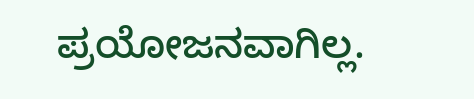ಪ್ರಯೋಜನವಾಗಿಲ್ಲ.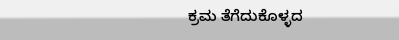ಕ್ರಮ ತೆಗೆದುಕೊಳ್ಳದ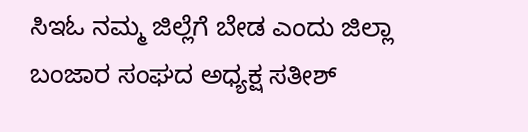ಸಿಇಓ ನಮ್ಮ ಜಿಲ್ಲೆಗೆ ಬೇಡ ಎಂದು ಜಿಲ್ಲಾ
ಬಂಜಾರ ಸಂಘದ ಅಧ್ಯಕ್ಷ ಸತೀಶ್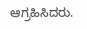ಆಗ್ರಹಿಸಿದರು.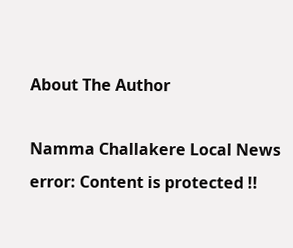About The Author

Namma Challakere Local News
error: Content is protected !!